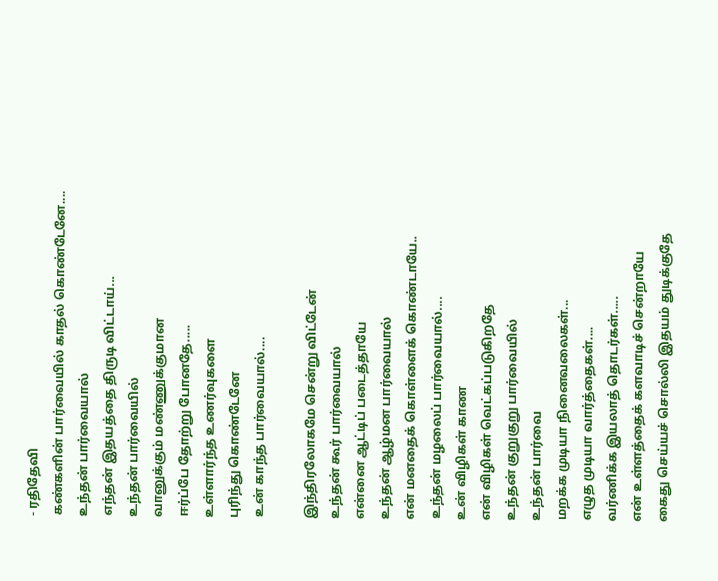- ரதிதேவி
கண்களின் பார்வையில் காதல் கொண்டேனே....
உந்தன் பார்வையால்
எந்தன் இதயத்தை திருடி விட்டாய்...
உந்தன் பார்வையில்
வானுக்கும் மண்ணுக்குமான
ஈர்ப்பே தோற்று போனதே.....
உள்ளார்ந்த உணர்வுகளை
புரிந்து கொண்டேனே
உன் காந்த பார்வையால்....

இந்திரலோகமே சென்று விட்டேன்
உந்தன் கூர் பார்வையால்
என்னை ஆட்டிப் படைத்தாயே
உந்தன் ஆழ்மன பார்வையால்
என் மனதைக் கொள்ளைக் கொண்டாயே..
உந்தன் மழலைப் பார்வையால்....
உன் விழிகள் காண
என் விழிகள் வெட்கப்படுகிறதே
உந்தன் குறுகுறு பார்வையில்
உந்தன் பார்வை
மறக்க முடியா நினைவலைகள்...
எழுத முடியா வார்த்தைகள்....
வர்ணிக்க இயலாத் தொடர்கள்.....
என் உள்ளத்தைக் களவாடிச் சென்றாயே
கைது செய்யச் சொல்லி இதயம் துடிக்குதே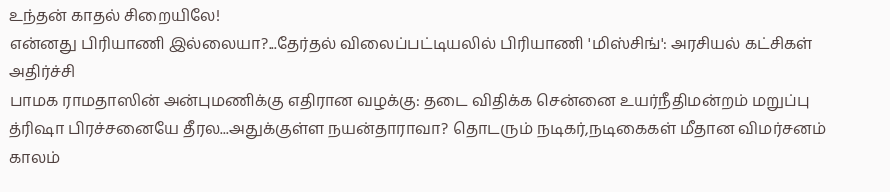உந்தன் காதல் சிறையிலே!
என்னது பிரியாணி இல்லையா?...தேர்தல் விலைப்பட்டியலில் பிரியாணி 'மிஸ்சிங்': அரசியல் கட்சிகள் அதிர்ச்சி
பாமக ராமதாஸின் அன்புமணிக்கு எதிரான வழக்கு: தடை விதிக்க சென்னை உயர்நீதிமன்றம் மறுப்பு
த்ரிஷா பிரச்சனையே தீரல...அதுக்குள்ள நயன்தாராவா? தொடரும் நடிகர்,நடிகைகள் மீதான விமர்சனம்
காலம்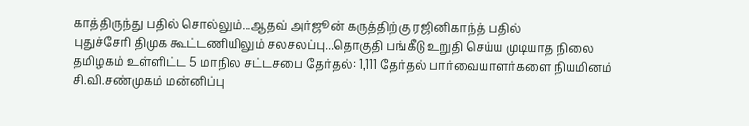காத்திருந்து பதில் சொல்லும்...ஆதவ் அர்ஜூன் கருத்திற்கு ரஜினிகாந்த் பதில்
புதுச்சேரி திமுக கூட்டணியிலும் சலசலப்பு...தொகுதி பங்கீடு உறுதி செய்ய முடியாத நிலை
தமிழகம் உள்ளிட்ட 5 மாநில சட்டசபை தேர்தல்: 1,111 தேர்தல் பார்வையாளர்களை நியமினம்
சி.வி.சண்முகம் மன்னிப்பு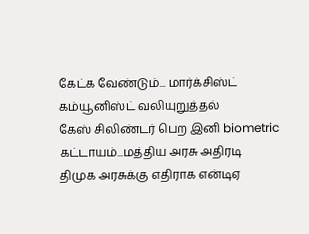கேட்க வேண்டும்... மார்க்சிஸ்ட் கம்யூனிஸ்ட் வலியுறுத்தல்
கேஸ் சிலிண்டர் பெற இனி biometric கட்டாயம்...மத்திய அரசு அதிரடி
திமுக அரசுக்கு எதிராக என்டிஏ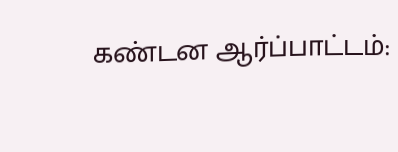கண்டன ஆர்ப்பாட்டம்: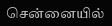சென்னையில்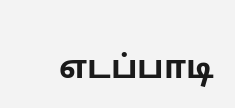எடப்பாடி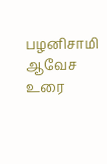பழனிசாமி ஆவேச உரை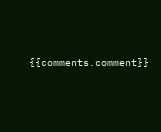{{comments.comment}}